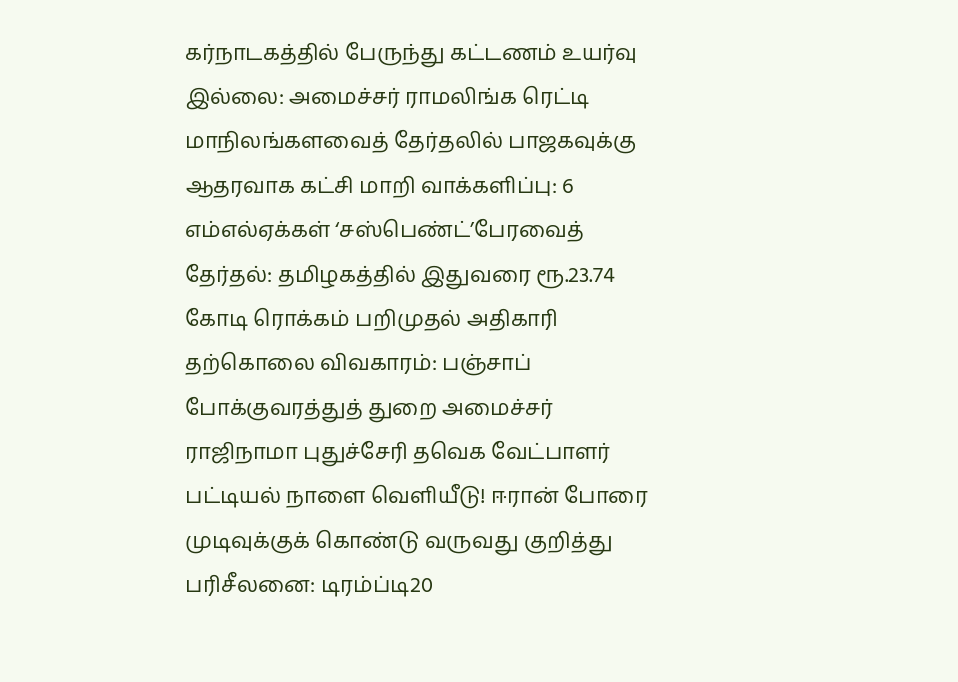கர்நாடகத்தில் பேருந்து கட்டணம் உயர்வு இல்லை: அமைச்சர் ராமலிங்க ரெட்டி மாநிலங்களவைத் தேர்தலில் பாஜகவுக்கு ஆதரவாக கட்சி மாறி வாக்களிப்பு: 6 எம்எல்ஏக்கள் ‘சஸ்பெண்ட்’பேரவைத் தேர்தல்: தமிழகத்தில் இதுவரை ரூ.23.74 கோடி ரொக்கம் பறிமுதல் அதிகாரி தற்கொலை விவகாரம்: பஞ்சாப் போக்குவரத்துத் துறை அமைச்சர் ராஜிநாமா புதுச்சேரி தவெக வேட்பாளர் பட்டியல் நாளை வெளியீடு! ஈரான் போரை முடிவுக்குக் கொண்டு வருவது குறித்து பரிசீலனை: டிரம்ப்டி20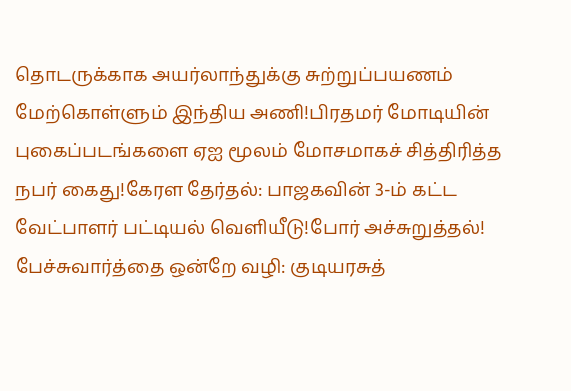தொடருக்காக அயர்லாந்துக்கு சுற்றுப்பயணம் மேற்கொள்ளும் இந்திய அணி!பிரதமர் மோடியின் புகைப்படங்களை ஏஐ மூலம் மோசமாகச் சித்திரித்த நபர் கைது!கேரள தேர்தல்: பாஜகவின் 3-ம் கட்ட வேட்பாளர் பட்டியல் வெளியீடு!போர் அச்சுறுத்தல்! பேச்சுவார்த்தை ஒன்றே வழி: குடியரசுத்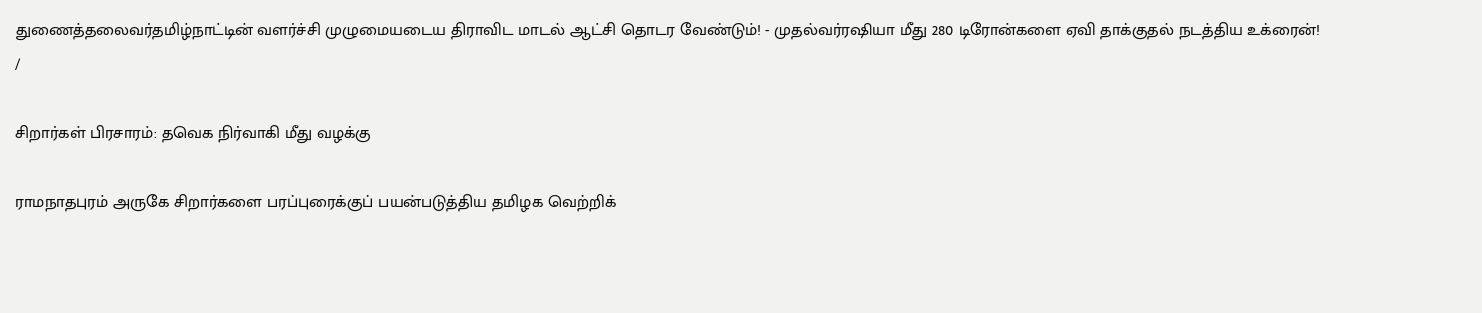துணைத்தலைவர்தமிழ்நாட்டின் வளர்ச்சி முழுமையடைய திராவிட மாடல் ஆட்சி தொடர வேண்டும்! - முதல்வர்ரஷியா மீது 280 டிரோன்களை ஏவி தாக்குதல் நடத்திய உக்ரைன்!
/

சிறார்கள் பிரசாரம்: தவெக நிர்வாகி மீது வழக்கு

ராமநாதபுரம் அருகே சிறார்களை பரப்புரைக்குப் பயன்படுத்திய தமிழக வெற்றிக்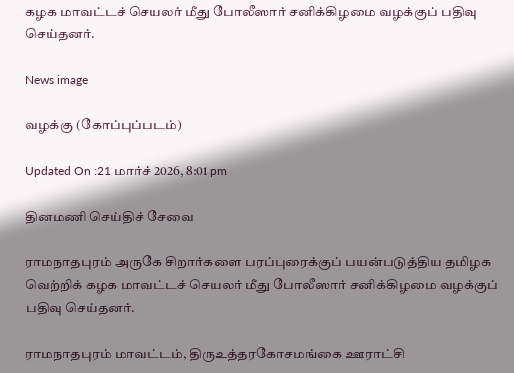கழக மாவட்டச் செயலர் மீது போலீஸார் சனிக்கிழமை வழக்குப் பதிவு செய்தனர்.

News image

வழக்கு (கோப்புப்படம்)

Updated On :21 மார்ச் 2026, 8:01 pm

தினமணி செய்திச் சேவை

ராமநாதபுரம் அருகே சிறார்களை பரப்புரைக்குப் பயன்படுத்திய தமிழக வெற்றிக் கழக மாவட்டச் செயலர் மீது போலீஸார் சனிக்கிழமை வழக்குப் பதிவு செய்தனர்.

ராமநாதபுரம் மாவட்டம், திருஉத்தரகோசமங்கை ஊராட்சி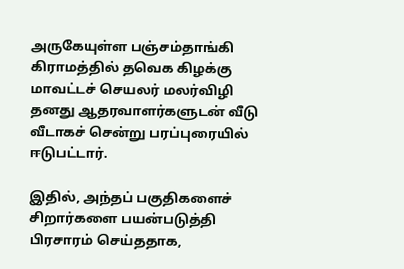அருகேயுள்ள பஞ்சம்தாங்கி கிராமத்தில் தவெக கிழக்கு மாவட்டச் செயலர் மலர்விழி தனது ஆதரவாளர்களுடன் வீடு வீடாகச் சென்று பரப்புரையில் ஈடுபட்டார்.

இதில், அந்தப் பகுதிகளைச் சிறார்களை பயன்படுத்தி பிரசாரம் செய்ததாக,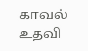காவல் உதவி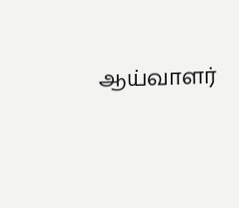ஆய்வாளர்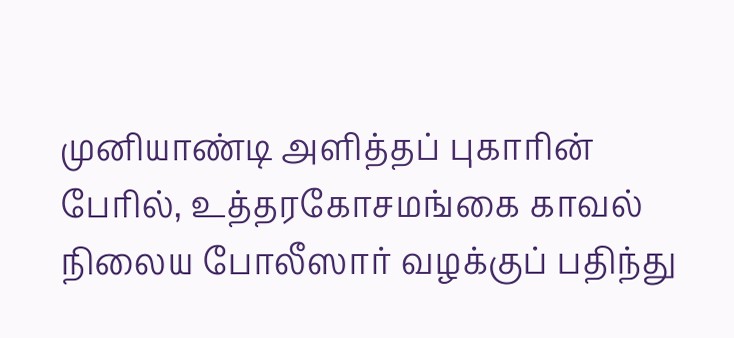முனியாண்டி அளித்தப் புகாரின் பேரில், உத்தரகோசமங்கை காவல் நிலைய போலீஸார் வழக்குப் பதிந்து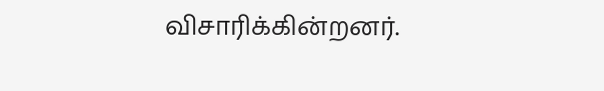விசாரிக்கின்றனர்.